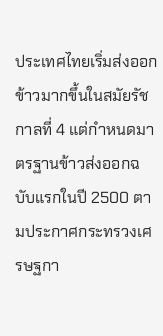ประเทศไทยเริ่มส่งออกข้าวมากขึ้นในสมัยรัชกาลที่ 4 แต่กำหนดมาตรฐานข้าวส่งออกฉบับแรกในปี 2500 ตามประกาศกระทรวงเศรษฐกา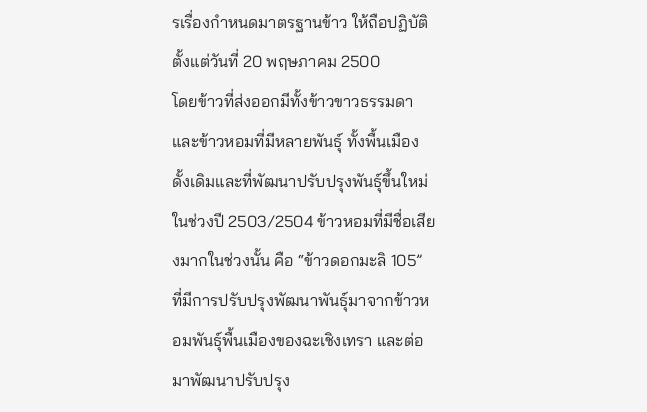รเรื่องกำหนดมาตรฐานข้าว ให้ถือปฏิบัติตั้งแต่วันที่ 20 พฤษภาคม 2500
โดยข้าวที่ส่งออกมีทั้งข้าวขาวธรรมดาและข้าวหอมที่มีหลายพันธุ์ ทั้งพื้นเมืองดั้งเดิมและที่พัฒนาปรับปรุงพันธุ์ขึ้นใหม่
ในช่วงปี 2503/2504 ข้าวหอมที่มีชื่อเสียงมากในช่วงนั้น คือ “ข้าวดอกมะลิ 105” ที่มีการปรับปรุงพัฒนาพันธุ์มาจากข้าวหอมพันธุ์พื้นเมืองของฉะเชิงเทรา และต่อมาพัฒนาปรับปรุง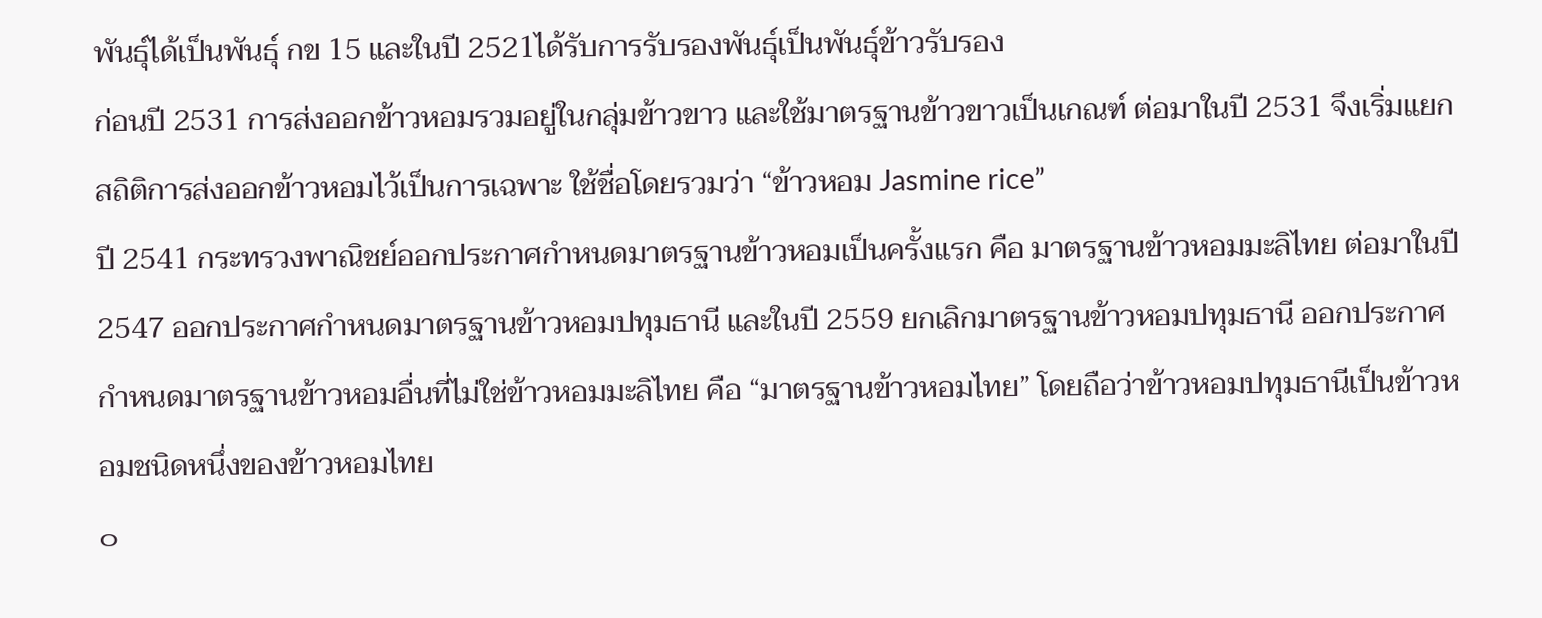พันธุ์ได้เป็นพันธุ์ กข 15 และในปี 2521ได้รับการรับรองพันธุ์เป็นพันธุ์ข้าวรับรอง
ก่อนปี 2531 การส่งออกข้าวหอมรวมอยู่ในกลุ่มข้าวขาว และใช้มาตรฐานข้าวขาวเป็นเกณฑ์ ต่อมาในปี 2531 จึงเริ่มแยกสถิติการส่งออกข้าวหอมไว้เป็นการเฉพาะ ใช้ชื่อโดยรวมว่า “ข้าวหอม Jasmine rice”
ปี 2541 กระทรวงพาณิชย์ออกประกาศกำหนดมาตรฐานข้าวหอมเป็นครั้งแรก คือ มาตรฐานข้าวหอมมะลิไทย ต่อมาในปี 2547 ออกประกาศกำหนดมาตรฐานข้าวหอมปทุมธานี และในปี 2559 ยกเลิกมาตรฐานข้าวหอมปทุมธานี ออกประกาศกำหนดมาตรฐานข้าวหอมอื่นที่ไม่ใช่ข้าวหอมมะลิไทย คือ “มาตรฐานข้าวหอมไทย” โดยถือว่าข้าวหอมปทุมธานีเป็นข้าวหอมชนิดหนึ่งของข้าวหอมไทย
๐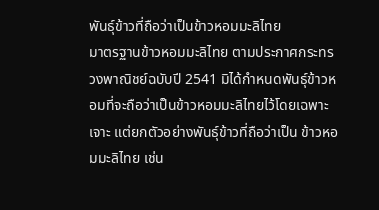พันธุ์ข้าวที่ถือว่าเป็นข้าวหอมมะลิไทย
มาตรฐานข้าวหอมมะลิไทย ตามประกาศกระทรวงพาณิชย์ฉบับปี 2541 มิได้กำหนดพันธุ์ข้าวหอมที่จะถือว่าเป็นข้าวหอมมะลิไทยไว้โดยเฉพาะเจาะ แต่ยกตัวอย่างพันธุ์ข้าวที่ถือว่าเป็น ข้าวหอมมะลิไทย เช่น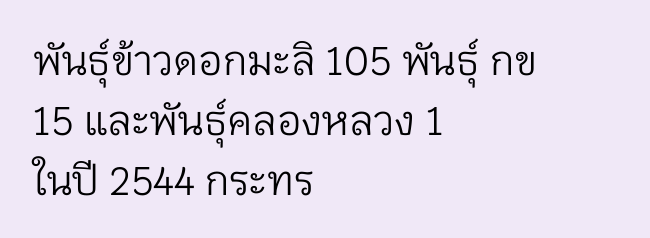พันธุ์ข้าวดอกมะลิ 105 พันธุ์ กข 15 และพันธุ์คลองหลวง 1
ในปี 2544 กระทร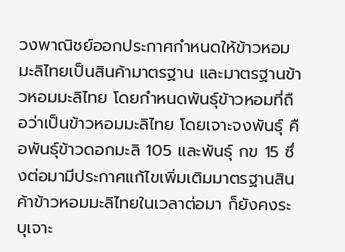วงพาณิชย์ออกประกาศกำหนดให้ข้าวหอมมะลิไทยเป็นสินค้ามาตรฐาน และมาตรฐานข้าวหอมมะลิไทย โดยกำหนดพันธุ์ข้าวหอมที่ถือว่าเป็นข้าวหอมมะลิไทย โดยเจาะจงพันธุ์ คือพันธุ์ข้าวดอกมะลิ 105 และพันธุ์ กข 15 ซึ่งต่อมามีประกาศแก้ไขเพิ่มเติมมาตรฐานสินค้าข้าวหอมมะลิไทยในเวลาต่อมา ก็ยังคงระบุเจาะ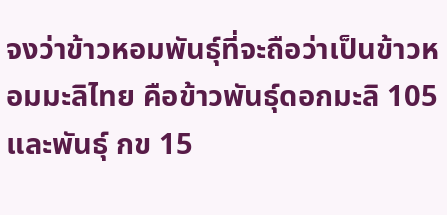จงว่าข้าวหอมพันธุ์ที่จะถือว่าเป็นข้าวหอมมะลิไทย คือข้าวพันธุ์ดอกมะลิ 105 และพันธุ์ กข 15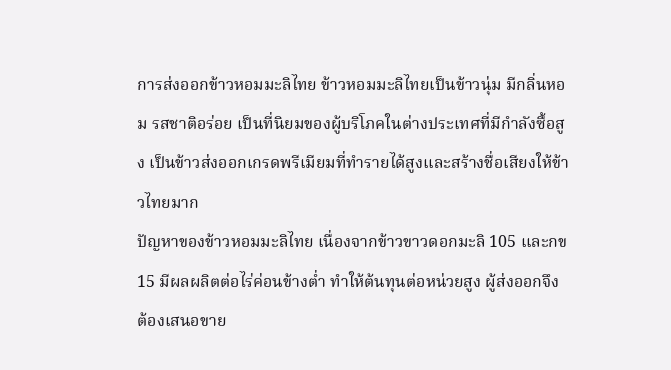การส่งออกข้าวหอมมะลิไทย ข้าวหอมมะลิไทยเป็นข้าวนุ่ม มีกลิ่นหอม รสชาติอร่อย เป็นที่นิยมของผู้บริโภคในต่างประเทศที่มีกำลังซื้อสูง เป็นข้าวส่งออกเกรดพรีเมียมที่ทำรายได้สูงและสร้างชื่อเสียงให้ข้าวไทยมาก
ปัญหาของข้าวหอมมะลิไทย เนื่องจากข้าวขาวดอกมะลิ 105 และกข 15 มีผลผลิตต่อไร่ค่อนข้างต่ำ ทำให้ต้นทุนต่อหน่วยสูง ผู้ส่งออกจึงต้องเสนอขาย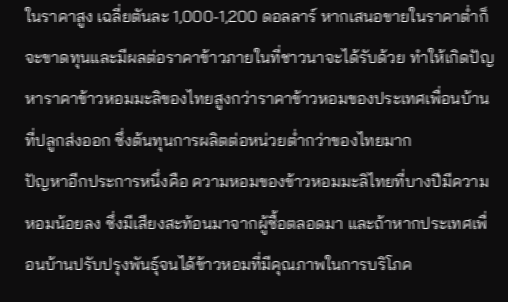ในราคาสูง เฉลี่ยตันละ 1,000-1,200 ดอลลาร์ หากเสนอขายในราคาต่ำก็จะขาดทุนและมีผลต่อราคาข้าวภายในที่ชาวนาจะได้รับด้วย ทำให้เกิดปัญหาราคาข้าวหอมมะลิของไทยสูงกว่าราคาข้าวหอมของประเทศเพื่อนบ้านที่ปลูกส่งออก ซึ่งต้นทุนการผลิตต่อหน่วยต่ำกว่าของไทยมาก
ปัญหาอีกประการหนึ่งคือ ความหอมของข้าวหอมมะลิไทยที่บางปีมีความหอมน้อยลง ซึ่งมีเสียงสะท้อนมาจากผู้ซื้อตลอดมา และถ้าหากประเทศเพื่อนบ้านปรับปรุงพันธุ์จนได้ข้าวหอมที่มีคุณภาพในการบริโภค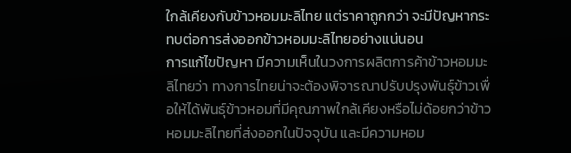ใกล้เคียงกับข้าวหอมมะลิไทย แต่ราคาถูกกว่า จะมีปัญหากระทบต่อการส่งออกข้าวหอมมะลิไทยอย่างแน่นอน
การแก้ไขปัญหา มีความเห็นในวงการผลิตการค้าข้าวหอมมะลิไทยว่า ทางการไทยน่าจะต้องพิจารณาปรับปรุงพันธุ์ข้าวเพื่อให้ได้พันธุ์ข้าวหอมที่มีคุณภาพใกล้เคียงหรือไม่ด้อยกว่าข้าวหอมมะลิไทยที่ส่งออกในปัจจุบัน และมีความหอม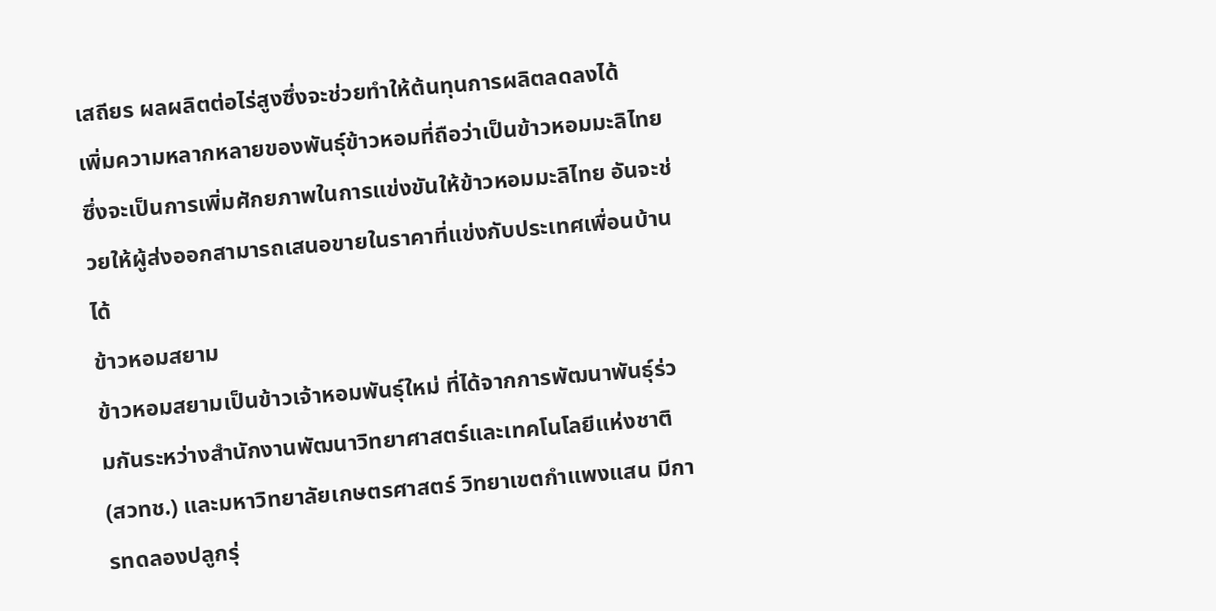เสถียร ผลผลิตต่อไร่สูงซึ่งจะช่วยทำให้ต้นทุนการผลิตลดลงได้
เพิ่มความหลากหลายของพันธุ์ข้าวหอมที่ถือว่าเป็นข้าวหอมมะลิไทย ซึ่งจะเป็นการเพิ่มศักยภาพในการแข่งขันให้ข้าวหอมมะลิไทย อันจะช่วยให้ผู้ส่งออกสามารถเสนอขายในราคาที่แข่งกับประเทศเพื่อนบ้านได้
ข้าวหอมสยาม
ข้าวหอมสยามเป็นข้าวเจ้าหอมพันธุ์ใหม่ ที่ได้จากการพัฒนาพันธุ์ร่วมกันระหว่างสำนักงานพัฒนาวิทยาศาสตร์และเทคโนโลยีแห่งชาติ (สวทช.) และมหาวิทยาลัยเกษตรศาสตร์ วิทยาเขตกำแพงแสน มีการทดลองปลูกรุ่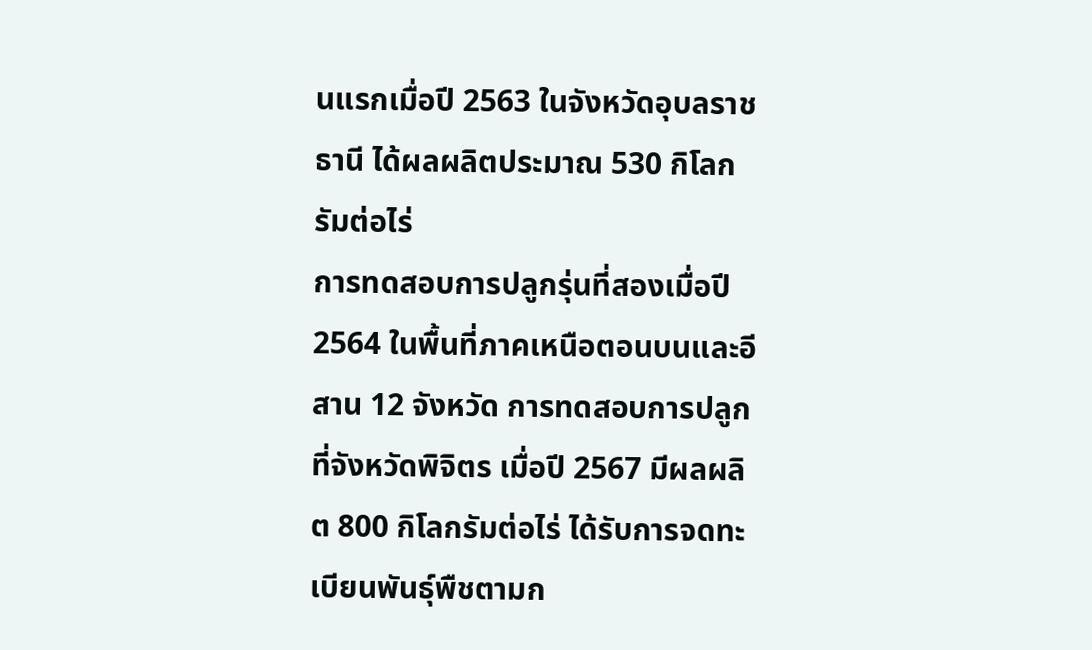นแรกเมื่อปี 2563 ในจังหวัดอุบลราชธานี ได้ผลผลิตประมาณ 530 กิโลกรัมต่อไร่
การทดสอบการปลูกรุ่นที่สองเมื่อปี 2564 ในพื้นที่ภาคเหนือตอนบนและอีสาน 12 จังหวัด การทดสอบการปลูกที่จังหวัดพิจิตร เมื่อปี 2567 มีผลผลิต 800 กิโลกรัมต่อไร่ ได้รับการจดทะเบียนพันธุ์พืชตามก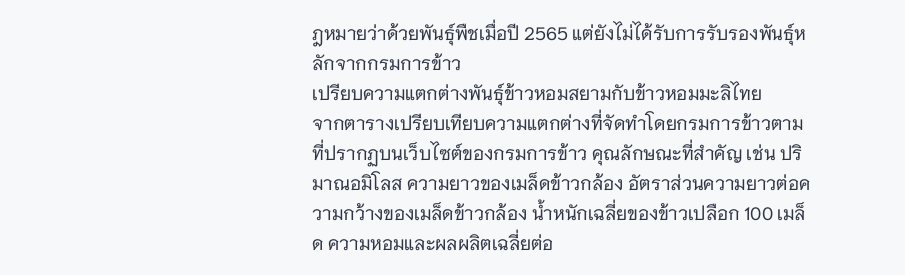ฎหมายว่าด้วยพันธุ์พืชเมื่อปี 2565 แต่ยังไม่ได้รับการรับรองพันธุ์หลักจากกรมการข้าว
เปรียบความแตกต่างพันธุ์ข้าวหอมสยามกับข้าวหอมมะลิไทย
จากตารางเปรียบเทียบความแตกต่างที่จัดทำโดยกรมการข้าวตามที่ปรากฏบนเว็บไซต์ของกรมการข้าว คุณลักษณะที่สำคัญ เช่น ปริมาณอมิโลส ความยาวของเมล็ดข้าวกล้อง อัตราส่วนความยาวต่อความกว้างของเมล็ดข้าวกล้อง น้ำหนักเฉลี่ยของข้าวเปลือก 100 เมล็ด ความหอมและผลผลิตเฉลี่ยต่อ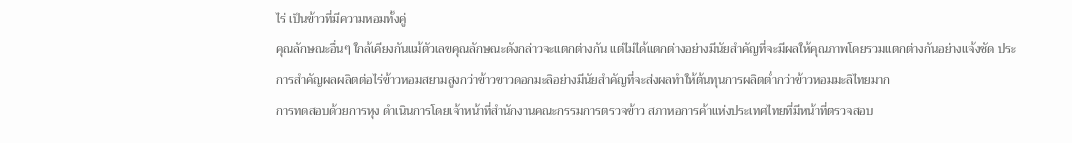ไร่ เป็นข้าวที่มีความหอมทั้งคู่
คุณลักษณะอื่นๆ ใกล้เคียงกันแม้ตัวเลขคุณลักษณะดังกล่าวจะแตกต่างกัน แต่ไม่ได้แตกต่างอย่างมีนัยสำคัญที่จะมีผลให้คุณภาพโดยรวมแตกต่างกันอย่างแจ้งชัด ประการสำคัญผลผลิตต่อไร่ข้าวหอมสยามสูงกว่าข้าวขาวดอกมะลิอย่างมีนัยสำคัญที่จะส่งผลทำให้ต้นทุนการผลิตต่ำกว่าข้าวหอมมะลิไทยมาก
การทดสอบด้วยการหุง ดำเนินการโดยเจ้าหน้าที่สำนักงานคณะกรรมการตรวจข้าว สภาหอการค้าแห่งประเทศไทยที่มีหน้าที่ตรวจสอบ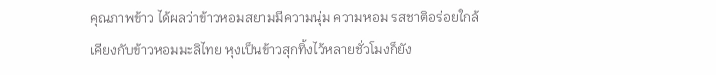คุณภาพข้าว ได้ผลว่าข้าวหอมสยามมีความนุ่ม ความหอม รสชาติอร่อยใกล้เคียงกับข้าวหอมมะลิไทย หุงเป็นข้าวสุกทิ้งไว้หลายชั่วโมงก็ยัง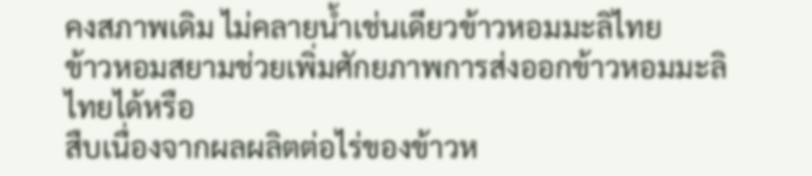คงสภาพเดิม ไม่คลายน้ำเช่นเดียวข้าวหอมมะลิไทย
ข้าวหอมสยามช่วยเพิ่มศักยภาพการส่งออกข้าวหอมมะลิไทยได้หรือ
สืบเนื่องจากผลผลิตต่อไร่ของข้าวห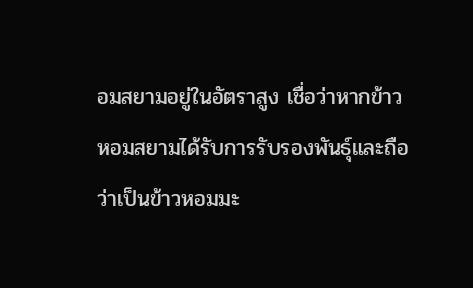อมสยามอยู่ในอัตราสูง เชื่อว่าหากข้าวหอมสยามได้รับการรับรองพันธุ์และถือว่าเป็นข้าวหอมมะ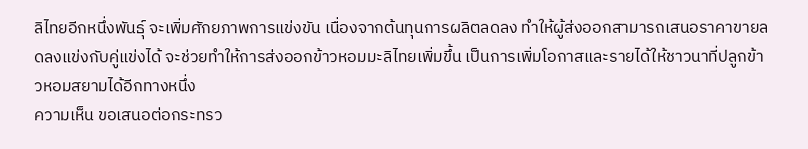ลิไทยอีกหนึ่งพันธุ์ จะเพิ่มศักยภาพการแข่งขัน เนื่องจากต้นทุนการผลิตลดลง ทำให้ผู้ส่งออกสามารถเสนอราคาขายลดลงแข่งกับคู่แข่งได้ จะช่วยทำให้การส่งออกข้าวหอมมะลิไทยเพิ่มขึ้น เป็นการเพิ่มโอกาสและรายได้ให้ชาวนาที่ปลูกข้าวหอมสยามได้อีกทางหนึ่ง
ความเห็น ขอเสนอต่อกระทรว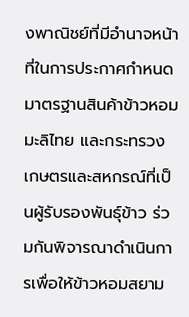งพาณิชย์ที่มีอำนาจหน้าที่ในการประกาศกำหนดมาตรฐานสินค้าข้าวหอมมะลิไทย และกระทรวงเกษตรและสหกรณ์ที่เป็นผู้รับรองพันธุ์ข้าว ร่วมกันพิจารณาดำเนินการเพื่อให้ข้าวหอมสยาม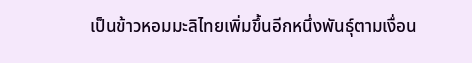เป็นข้าวหอมมะลิไทยเพิ่มขึ้นอีกหนึ่งพันธุ์ตามเงื่อน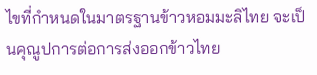ไขที่กำหนดในมาตรฐานข้าวหอมมะลิไทย จะเป็นคุณูปการต่อการส่งออกข้าวไทย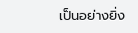เป็นอย่างยิ่ง